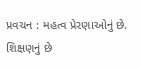પ્રવચન : મહત્વ પ્રેરણાઓનું છે. શિક્ષણનું છે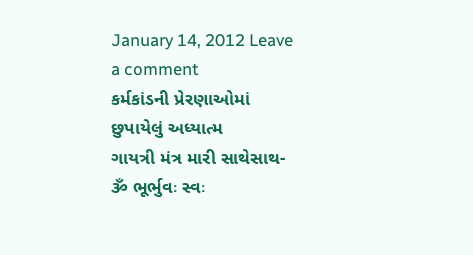January 14, 2012 Leave a comment
કર્મકાંડની પ્રેરણાઓમાં છુપાયેલું અધ્યાત્મ
ગાયત્રી મંત્ર મારી સાથેસાથ-
ૐ ભૂર્ભુવઃ સ્વઃ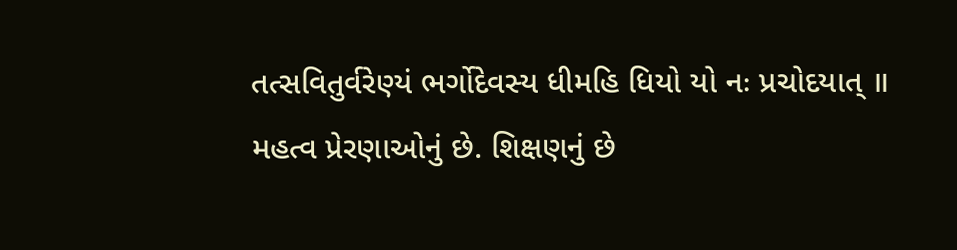તત્સવિતુર્વરેણ્યં ભર્ગોદેવસ્ય ધીમહિ ધિયો યો નઃ પ્રચોદયાત્ ॥
મહત્વ પ્રેરણાઓનું છે. શિક્ષણનું છે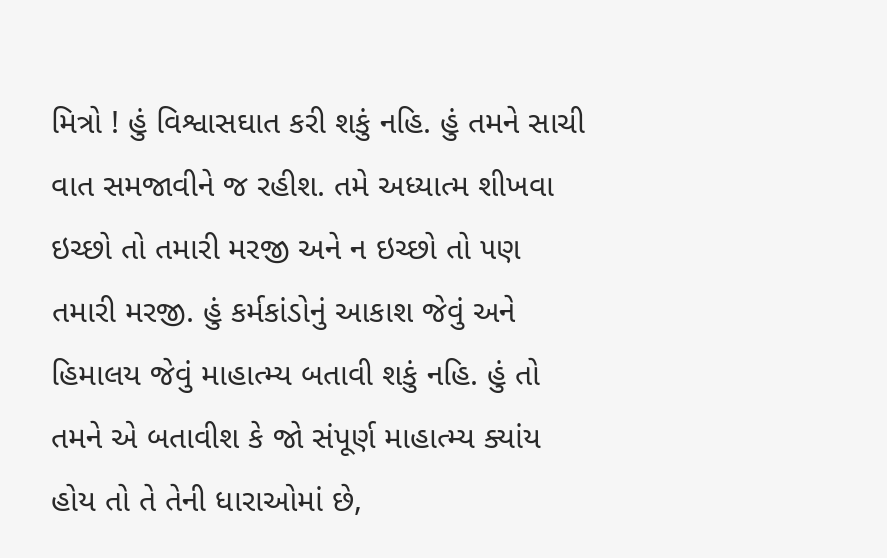મિત્રો ! હું વિશ્વાસઘાત કરી શકું નહિ. હું તમને સાચી વાત સમજાવીને જ રહીશ. તમે અધ્યાત્મ શીખવા ઇચ્છો તો તમારી મરજી અને ન ઇચ્છો તો ૫ણ તમારી મરજી. હું કર્મકાંડોનું આકાશ જેવું અને હિમાલય જેવું માહાત્મ્ય બતાવી શકું નહિ. હું તો તમને એ બતાવીશ કે જો સંપૂર્ણ માહાત્મ્ય ક્યાંય હોય તો તે તેની ધારાઓમાં છે,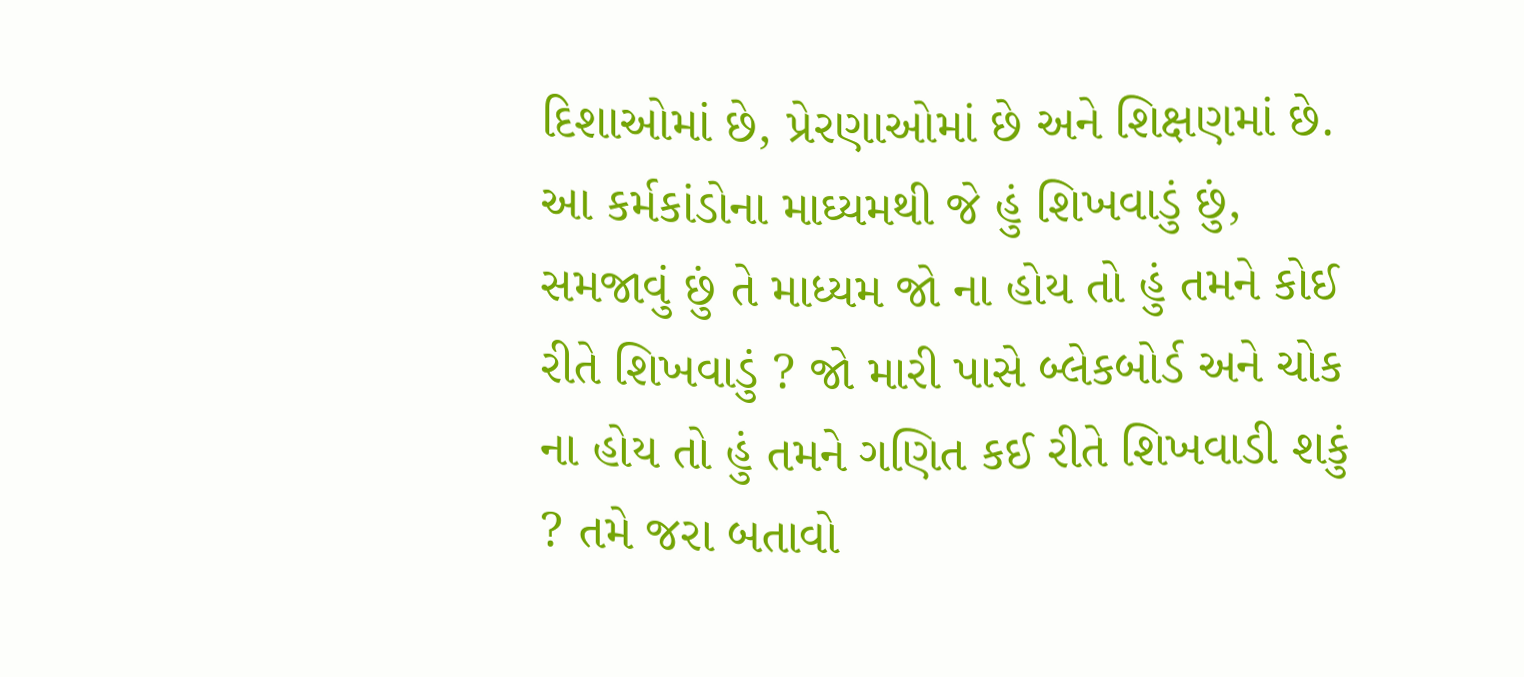દિશાઓમાં છે, પ્રેરણાઓમાં છે અને શિક્ષણમાં છે. આ કર્મકાંડોના માઘ્યમથી જે હું શિખવાડું છું, સમજાવું છું તે માધ્યમ જો ના હોય તો હું તમને કોઈ રીતે શિખવાડું ? જો મારી પાસે બ્લેકબોર્ડ અને ચોક ના હોય તો હું તમને ગણિત કઈ રીતે શિખવાડી શકું ? તમે જરા બતાવો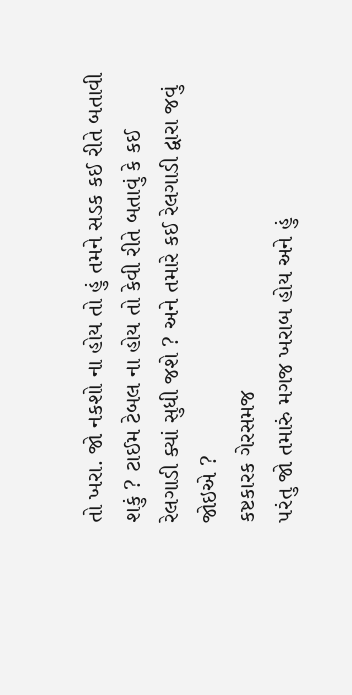તો ખરા. જો નકશો ના હોય તો હું તમને સડક કઈ રીતે બતાવી શકું ? ટાઈમ ટેબલ ના હોય તો કેવી રીતે બતાવું કે કઈ રેલગાડી ક્યાં સુધી જશે ? અને તમારે કઈ રેલગાડી દ્વારા જવું જોઇએ ?
કષ્ટકારક ગેરસમજ
૫રંતુ જો તમારું મગજ ખરાબ હોય અને હું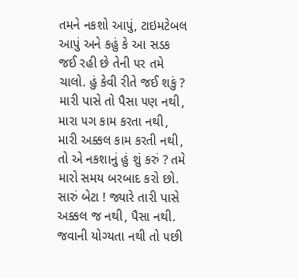તમને નકશો આપું, ટાઇમટેબલ આપું અને કહું કે આ સડક જઈ રહી છે તેની ૫ર તમે ચાલો. હું કેવી રીતે જઈ શકું ? મારી પાસે તો પૈસા ૫ણ નથી, મારા ૫ગ કામ કરતા નથી, મારી અક્કલ કામ કરતી નથી, તો એ નકશાનું હું શું કરું ? તમે મારો સમય બરબાદ કરો છો. સારું બેટા ! જ્યારે તારી પાસે અક્કલ જ નથી, પૈસા નથી. જવાની યોગ્યતા નથી તો ૫છી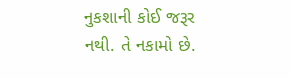નુકશાની કોઈ જરૂર નથી. તે નકામો છે.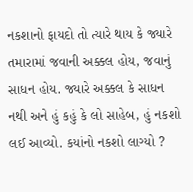નકશાનો ફાયદો તો ત્યારે થાય કે જ્યારે તમારામાં જવાની અક્કલ હોય, જવાનું સાધન હોય. જ્યારે અક્કલ કે સાધન નથી અને હું કહું કે લો સાહેબ, હું નકશો લઈ આવ્યો. કયાંનો નકશો લાગ્યો ?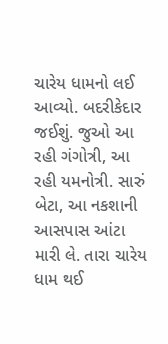ચારેય ધામનો લઈ આવ્યો. બદરીકેદાર જઈશું. જુઓ આ રહી ગંગોત્રી, આ રહી યમનોત્રી. સારું બેટા, આ નકશાની આસપાસ આંટા મારી લે. તારા ચારેય ધામ થઈ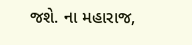જશે. ના મહારાજ,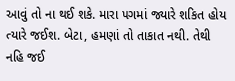આવું તો ના થઈ શકે. મારા ૫ગમાં જ્યારે શકિત હોય ત્યારે જઈશ. બેટા, હમણાં તો તાકાત નથી. તેથી નહિ જઈ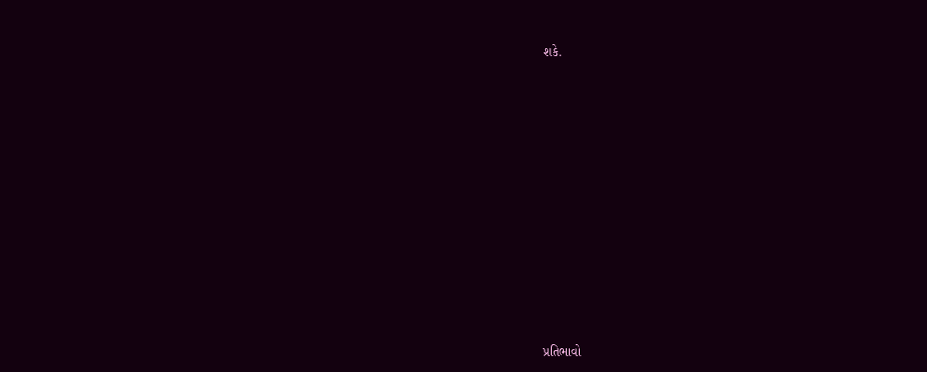શકે.














પ્રતિભાવો